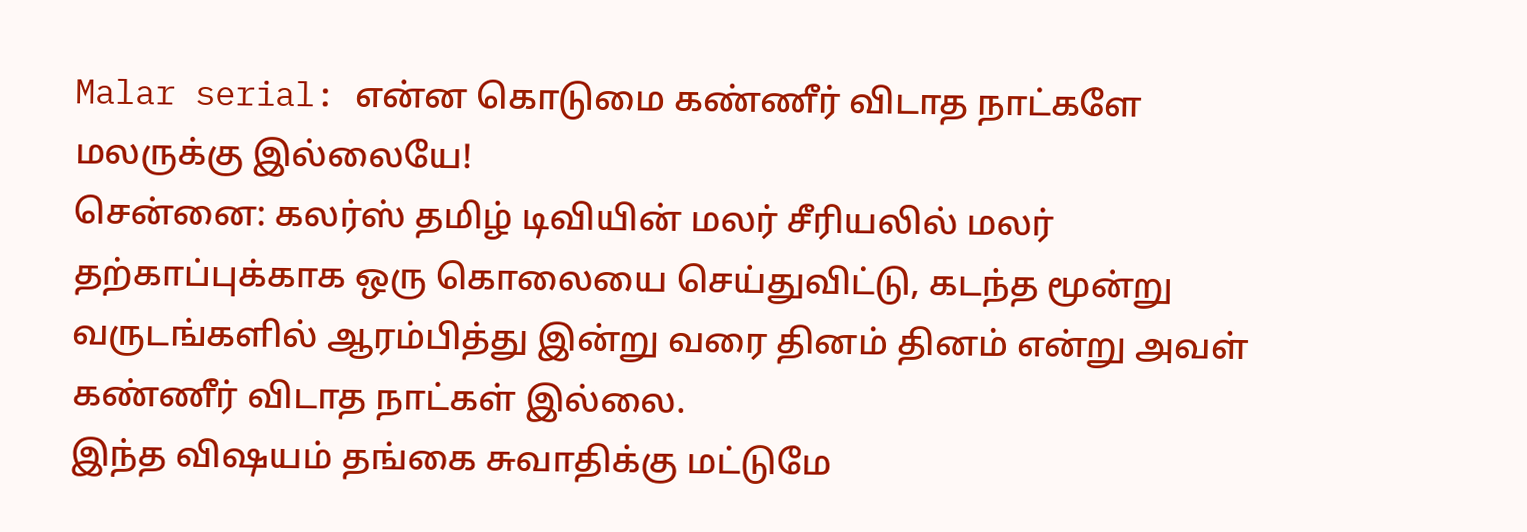Malar serial: என்ன கொடுமை கண்ணீர் விடாத நாட்களே மலருக்கு இல்லையே!
சென்னை: கலர்ஸ் தமிழ் டிவியின் மலர் சீரியலில் மலர் தற்காப்புக்காக ஒரு கொலையை செய்துவிட்டு, கடந்த மூன்று வருடங்களில் ஆரம்பித்து இன்று வரை தினம் தினம் என்று அவள் கண்ணீர் விடாத நாட்கள் இல்லை.
இந்த விஷயம் தங்கை சுவாதிக்கு மட்டுமே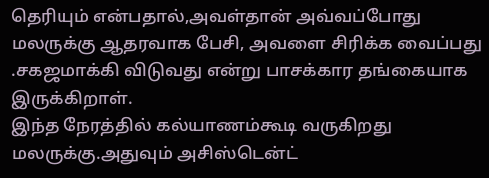தெரியும் என்பதால்,அவள்தான் அவ்வப்போது மலருக்கு ஆதரவாக பேசி, அவளை சிரிக்க வைப்பது .சகஜமாக்கி விடுவது என்று பாசக்கார தங்கையாக இருக்கிறாள்.
இந்த நேரத்தில் கல்யாணம்கூடி வருகிறது மலருக்கு.அதுவும் அசிஸ்டென்ட்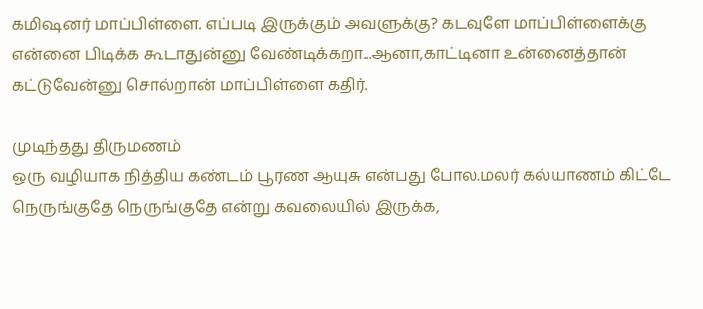கமிஷனர் மாப்பிள்ளை. எப்படி இருக்கும் அவளுக்கு? கடவுளே மாப்பிள்ளைக்கு என்னை பிடிக்க கூடாதுன்னு வேண்டிக்கறா...ஆனா,காட்டினா உன்னைத்தான் கட்டுவேன்னு சொல்றான் மாப்பிள்ளை கதிர்.

முடிந்தது திருமணம்
ஒரு வழியாக நித்திய கண்டம் பூரண ஆயுசு என்பது போல.மலர் கல்யாணம் கிட்டே நெருங்குதே நெருங்குதே என்று கவலையில் இருக்க,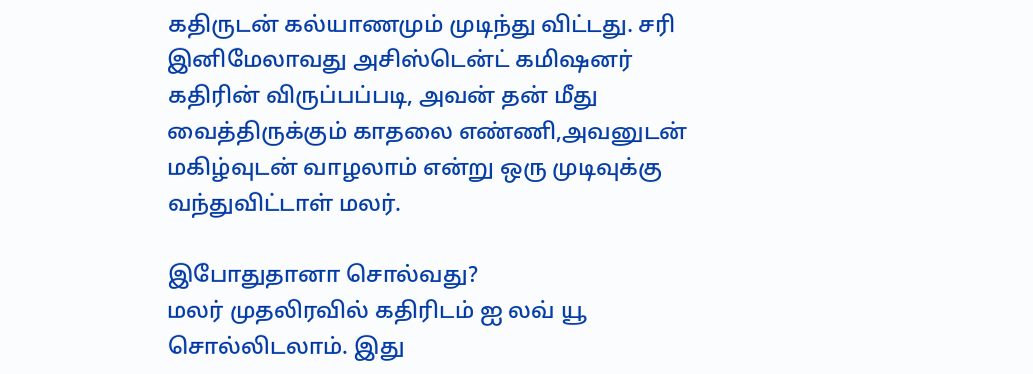கதிருடன் கல்யாணமும் முடிந்து விட்டது. சரி இனிமேலாவது அசிஸ்டென்ட் கமிஷனர் கதிரின் விருப்பப்படி, அவன் தன் மீது வைத்திருக்கும் காதலை எண்ணி,அவனுடன் மகிழ்வுடன் வாழலாம் என்று ஒரு முடிவுக்கு வந்துவிட்டாள் மலர்.

இபோதுதானா சொல்வது?
மலர் முதலிரவில் கதிரிடம் ஐ லவ் யூ சொல்லிடலாம். இது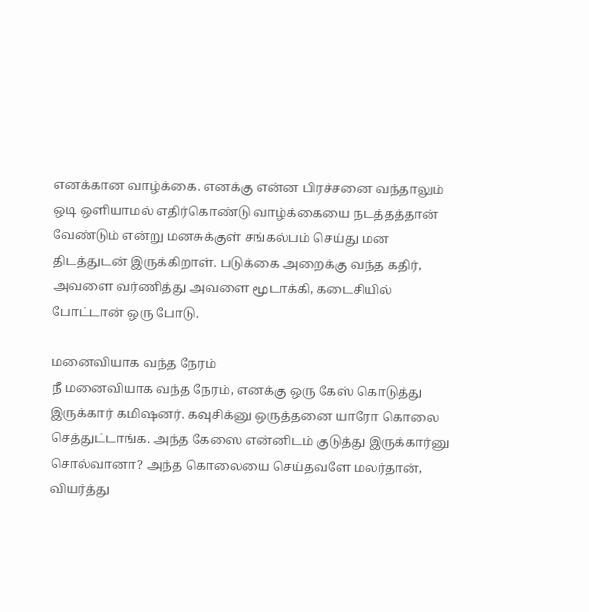எனக்கான வாழ்க்கை. எனக்கு என்ன பிரச்சனை வந்தாலும் ஒடி ஒளியாமல் எதிர்கொண்டு வாழ்க்கையை நடத்தத்தான் வேண்டும் என்று மனசுக்குள் சங்கல்பம் செய்து மன திடத்துடன் இருக்கிறாள். படுக்கை அறைக்கு வந்த கதிர், அவளை வர்ணித்து அவளை மூடாக்கி, கடைசியில் போட்டான் ஒரு போடு.

மனைவியாக வந்த நேரம்
நீ மனைவியாக வந்த நேரம், எனக்கு ஒரு கேஸ் கொடுத்து இருக்கார் கமிஷனர். கவுசிக்னு ஒருத்தனை யாரோ கொலை செத்துட்டாங்க. அந்த கேஸை என்னிடம் குடுத்து இருக்கார்னு சொல்வானா? அந்த கொலையை செய்தவளே மலர்தான், வியர்த்து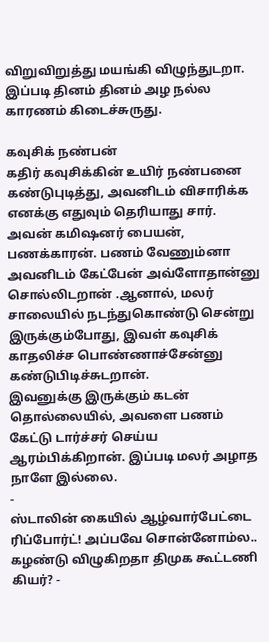விறுவிறுத்து மயங்கி விழுந்துடறா. இப்படி தினம் தினம் அழ நல்ல காரணம் கிடைச்சுருது.

கவுசிக் நண்பன்
கதிர் கவுசிக்கின் உயிர் நண்பனை கண்டுபுடித்து, அவனிடம் விசாரிக்க எனக்கு எதுவும் தெரியாது சார். அவன் கமிஷனர் பையன், பணக்காரன். பணம் வேணும்னா அவனிடம் கேட்பேன் அவ்ளோதான்னு சொல்லிடறான் .ஆனால், மலர் சாலையில் நடந்துகொண்டு சென்று இருக்கும்போது, இவள் கவுசிக் காதலிச்ச பொண்ணாச்சேன்னு கண்டுபிடிச்சுடறான்.
இவனுக்கு இருக்கும் கடன் தொல்லையில், அவளை பணம் கேட்டு டார்ச்சர் செய்ய ஆரம்பிக்கிறான். இப்படி மலர் அழாத நாளே இல்லை.
-
ஸ்டாலின் கையில் ஆழ்வார்பேட்டை ரிப்போர்ட்! அப்பவே சொன்னோம்ல.. கழண்டு விழுகிறதா திமுக கூட்டணி கியர்? -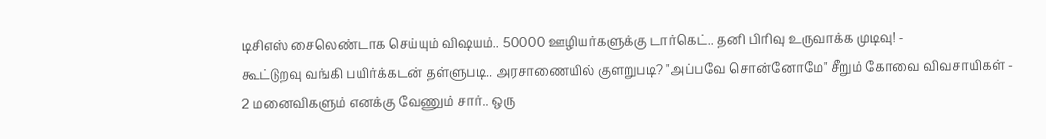டிசிஎஸ் சைலெண்டாக செய்யும் விஷயம்.. 50000 ஊழியர்களுக்கு டார்கெட்.. தனி பிரிவு உருவாக்க முடிவு! -
கூட்டுறவு வங்கி பயிர்க்கடன் தள்ளுபடி.. அரசாணையில் குளறுபடி? "அப்பவே சொன்னோமே" சீறும் கோவை விவசாயிகள் -
2 மனைவிகளும் எனக்கு வேணும் சார்.. ஒரு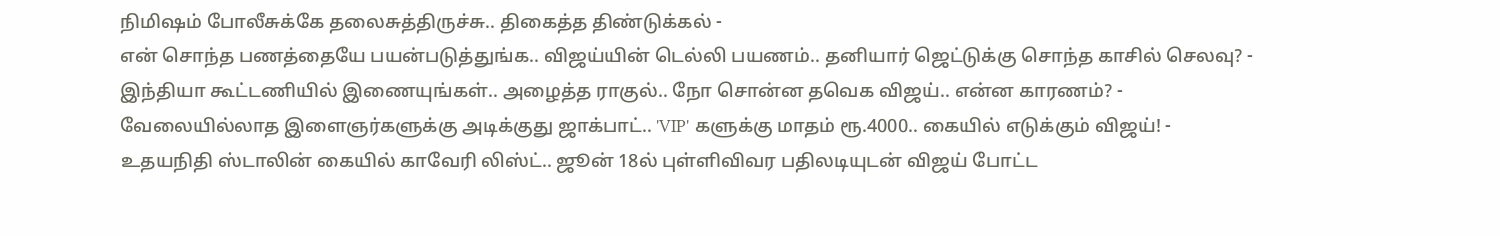நிமிஷம் போலீசுக்கே தலைசுத்திருச்சு.. திகைத்த திண்டுக்கல் -
என் சொந்த பணத்தையே பயன்படுத்துங்க.. விஜய்யின் டெல்லி பயணம்.. தனியார் ஜெட்டுக்கு சொந்த காசில் செலவு? -
இந்தியா கூட்டணியில் இணையுங்கள்.. அழைத்த ராகுல்.. நோ சொன்ன தவெக விஜய்.. என்ன காரணம்? -
வேலையில்லாத இளைஞர்களுக்கு அடிக்குது ஜாக்பாட்.. 'VIP' களுக்கு மாதம் ரூ.4000.. கையில் எடுக்கும் விஜய்! -
உதயநிதி ஸ்டாலின் கையில் காவேரி லிஸ்ட்.. ஜூன் 18ல் புள்ளிவிவர பதிலடியுடன் விஜய் போட்ட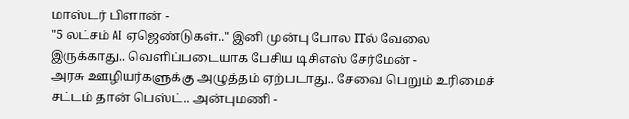மாஸ்டர் பிளான் -
"5 லட்சம் AI ஏஜெண்டுகள்.." இனி முன்பு போல ITல் வேலை இருக்காது.. வெளிப்படையாக பேசிய டிசிஎஸ் சேர்மேன் -
அரசு ஊழியர்களுக்கு அழுத்தம் ஏற்படாது.. சேவை பெறும் உரிமைச் சட்டம் தான் பெஸ்ட்.. அன்புமணி -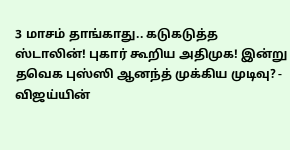3 மாசம் தாங்காது.. கடுகடுத்த ஸ்டாலின்! புகார் கூறிய அதிமுக! இன்று தவெக புஸ்ஸி ஆனந்த் முக்கிய முடிவு? -
விஜய்யின்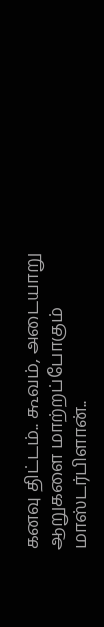கனவு திட்டம்.. கூவம், அடையாறு ஆறுகளை மாற்றப்போகும் மாஸ்டர்பிளான்..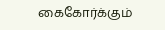கைகோர்க்கும்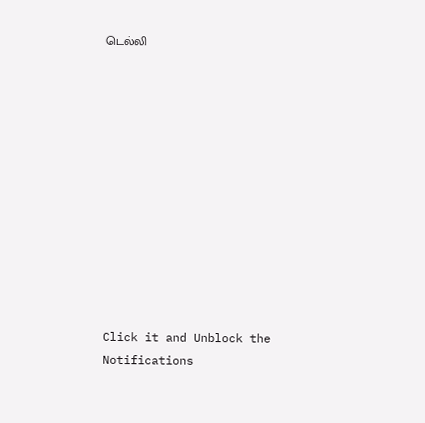டெல்லி












Click it and Unblock the Notifications